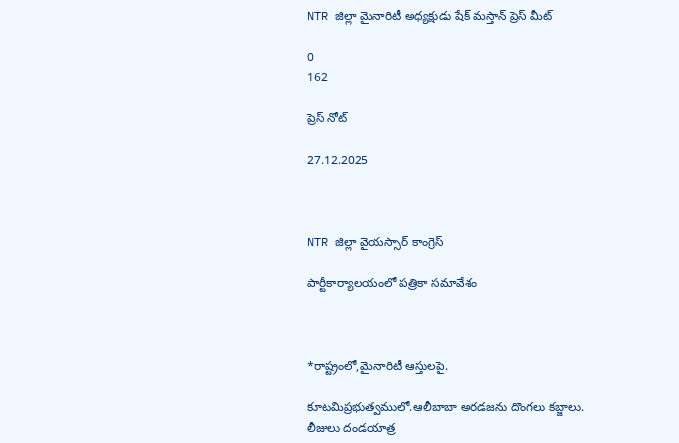NTR జిల్లా మైనారిటీ అధ్యక్షుడు షేక్ మస్తాన్ ప్రెస్ మీట్

0
162

ప్రెస్ నోట్

27.12.2025



NTR జిల్లా వైయస్సార్ కాంగ్రెస్

పార్టీకార్యాలయంలో పత్రికా సమావేశం



*రాష్ట్రంలో,మైనారిటీ ఆస్తులపై.

కూటమిప్రభుత్వములో.ఆలీబాబా అరడజను దొంగలు కబ్జాలు. లీజులు దండయాత్ర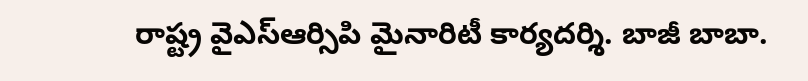రాష్ట్ర వైఎస్ఆర్సిపి మైనారిటీ కార్యదర్శి. బాజీ బాబా.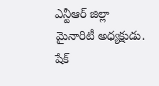ఎన్టీఆర్ జిల్లా మైనారిటీ అధ్యక్షుడు. షేక్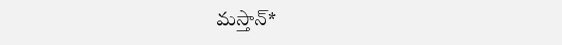మస్తాన్*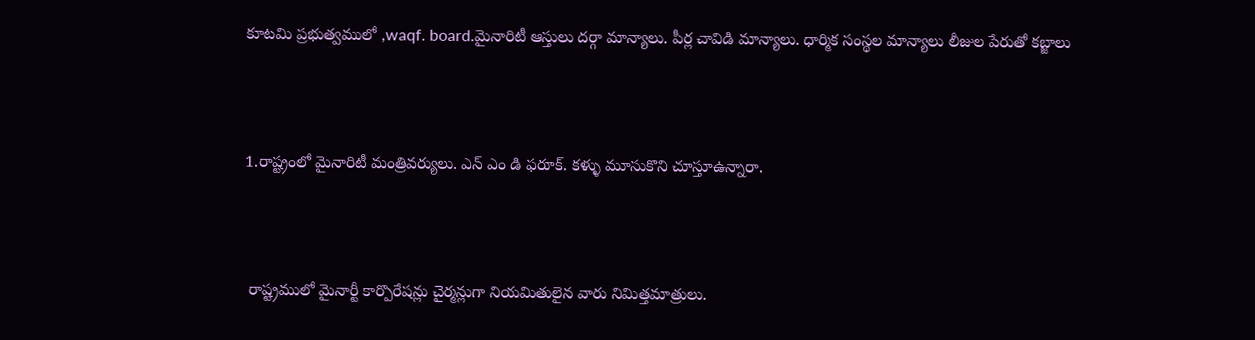కూటమి ప్రభుత్వములో ,waqf. board.మైనారిటీ ఆస్తులు దర్గా మాన్యాలు. పీర్ల చావిడి మాన్యాలు. ధార్మిక సంస్థల మాన్యాలు లీజుల పేరుతో కబ్జాలు



1.రాష్ట్రంలో మైనారిటీ మంత్రివర్యులు. ఎన్ ఎం డి ఫరూక్. కళ్ళు మూసుకొని చూస్తూఉన్నారా.



 రాష్ట్రములో మైనార్టీ కార్పొరేషన్లు చైర్మన్లుగా నియమితులైన వారు నిమిత్తమాత్రులు.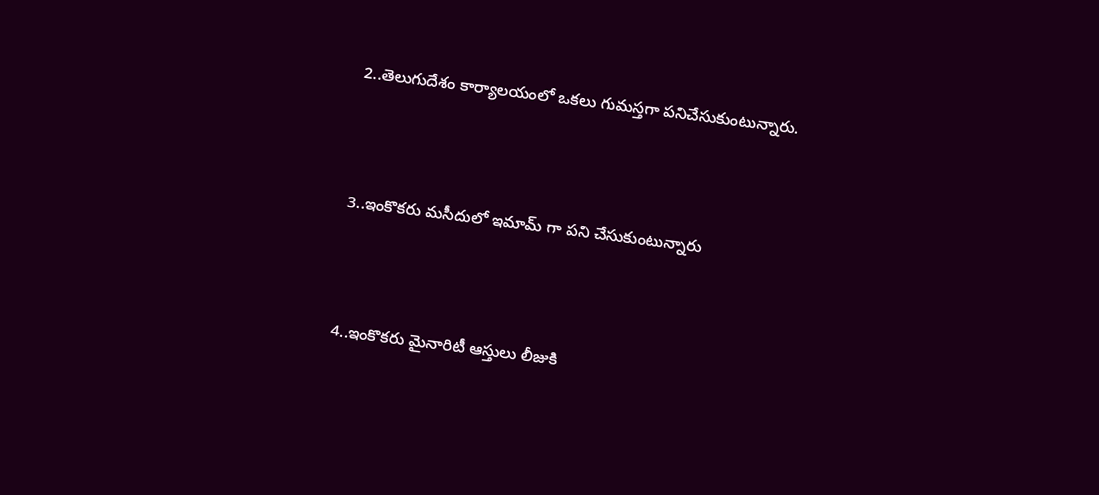2..తెలుగుదేశం కార్యాలయంలో ఒకలు గుమస్తగా పనిచేసుకుంటున్నారు.



3..ఇంకొకరు మసీదులో ఇమామ్ గా పని చేసుకుంటున్నారు



4..ఇంకొకరు మైనారిటీ ఆస్తులు లీజుకి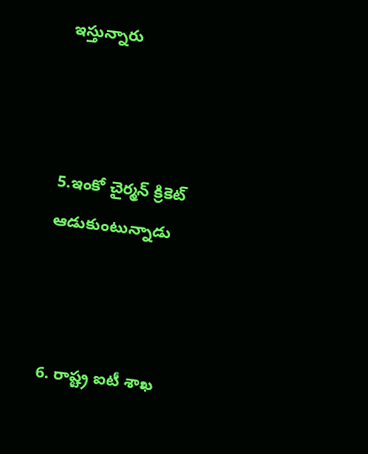ఇస్తున్నారు



5.ఇంకో చైర్మన్ క్రికెట్ ఆడుకుంటున్నాడు



6. రాష్ట్ర ఐటీ శాఖ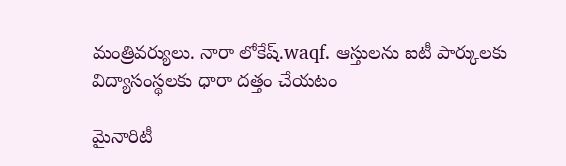మంత్రివర్యులు. నారా లోకేష్.waqf. ఆస్తులను ఐటీ పార్కులకు విద్యాసంస్థలకు ధారా దత్తం చేయటం

మైనారిటీ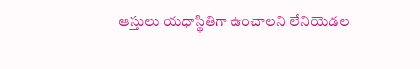ఆస్తులు యధాస్థితిగా ఉంచాలని లేనియెడల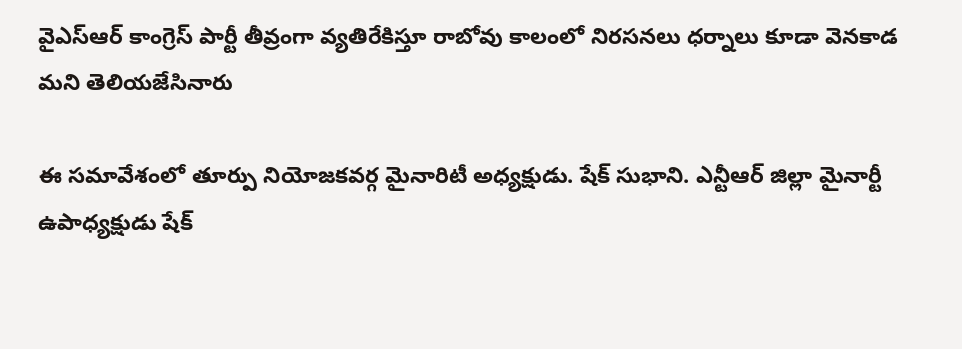వైఎస్ఆర్ కాంగ్రెస్ పార్టీ తీవ్రంగా వ్యతిరేకిస్తూ రాబోవు కాలంలో నిరసనలు ధర్నాలు కూడా వెనకాడ మని తెలియజేసినారు

ఈ సమావేశంలో తూర్పు నియోజకవర్గ మైనారిటీ అధ్యక్షుడు. షేక్ సుభాని. ఎన్టీఆర్ జిల్లా మైనార్టీ ఉపాధ్యక్షుడు షేక్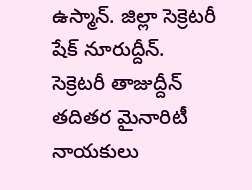ఉస్మాన్. జిల్లా సెక్రెటరీ షేక్ నూరుద్దీన్. సెక్రెటరీ తాజుద్దీన్ తదితర మైనారిటీ నాయకులు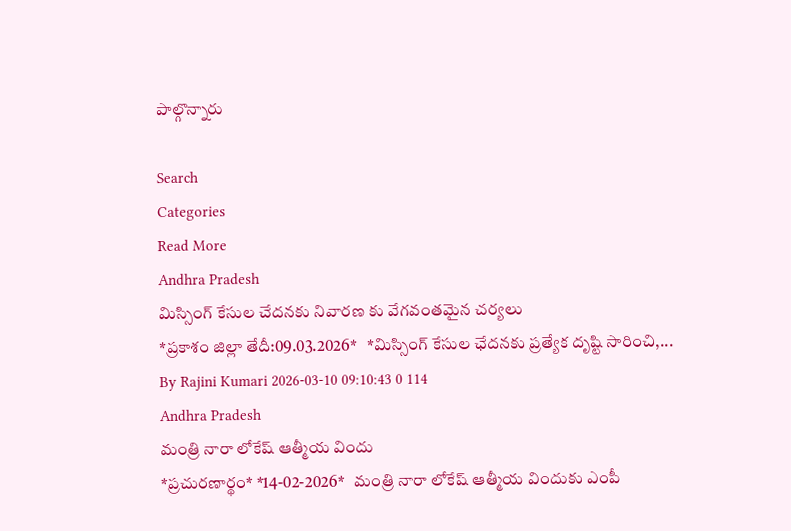పాల్గొన్నారు

Search
Categories
Read More
Andhra Pradesh
మిస్సింగ్ కేసుల చేదనకు నివారణ కు వేగవంతమైన చర్యలు
*ప్రకాశం జిల్లా తేదీ:09.03.2026*   *మిస్సింగ్‌ కేసుల ఛేదనకు ప్రత్యేక దృష్టి సారించి,...
By Rajini Kumari 2026-03-10 09:10:43 0 114
Andhra Pradesh
మంత్రి నారా లోకేష్ ఆత్మీయ విందు
*ప్ర‌చురణార్థం* *14-02-2026*   మంత్రి నారా లోకేష్ ఆత్మీయ విందుకు ఎంపీ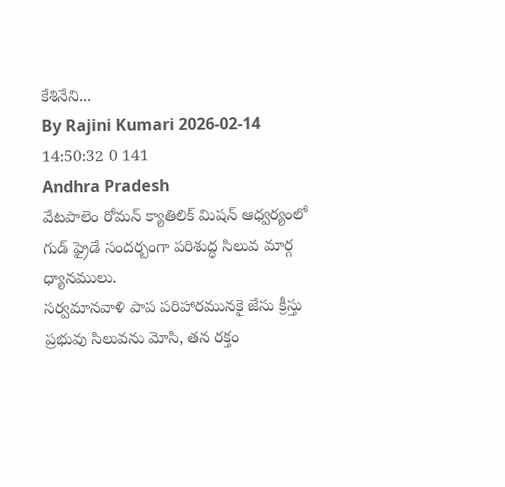కేశినేని...
By Rajini Kumari 2026-02-14 14:50:32 0 141
Andhra Pradesh
వేటపాలెం రోమన్ క్యాతిలిక్ మిషన్ ఆధ్వర్యంలో గుడ్ ఫ్రైడే సందర్బంగా పరిశుద్ధ సిలువ మార్గ ధ్యానములు.
సర్వమానవాళి పాప పరిహారమునకై జేసు క్రీస్తు ప్రభువు సిలువను మోసి, తన రక్తం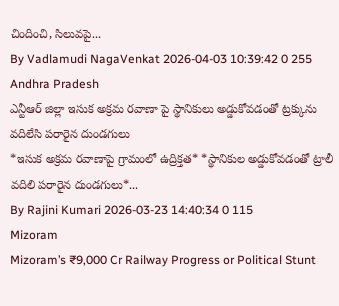చిందించి, సిలువపై...
By Vadlamudi NagaVenkat 2026-04-03 10:39:42 0 255
Andhra Pradesh
ఎన్టీఆర్ జిల్లా ఇసుక అక్రమ రవాణా పై స్థానికులు అడ్డుకోవడంతో ట్రక్కును వదిలేసి పరారైన దుండగులు
*ఇసుక అక్రమ రవాణాపై గ్రామంలో ఉద్రిక్తత* *స్థానికుల అడ్డుకోవడంతో ట్రాలీ వదిలి పరారైన దుండగులు*...
By Rajini Kumari 2026-03-23 14:40:34 0 115
Mizoram
Mizoram’s ₹9,000 Cr Railway Progress or Political Stunt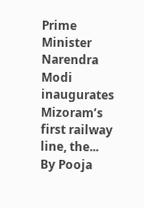Prime Minister Narendra Modi inaugurates Mizoram’s first railway line, the...
By Pooja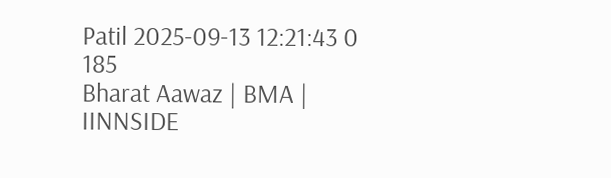Patil 2025-09-13 12:21:43 0 185
Bharat Aawaz | BMA | IINNSIDE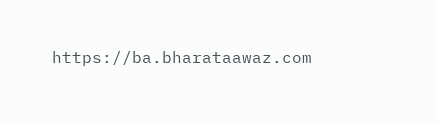https://ba.bharataawaz.com